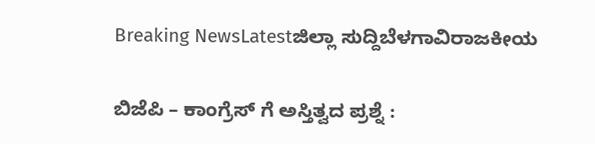Breaking NewsLatestಜಿಲ್ಲಾ ಸುದ್ದಿಬೆಳಗಾವಿರಾಜಕೀಯ

ಬಿಜೆಪಿ – ಕಾಂಗ್ರೆಸ್ ಗೆ ಅಸ್ತಿತ್ವದ ಪ್ರಶ್ನೆ :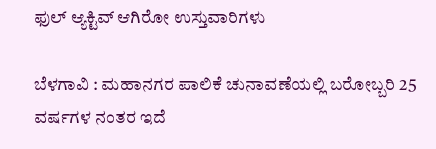ಫುಲ್ ಆ್ಯಕ್ಟಿವ್ ಆಗಿರೋ ಉಸ್ತುವಾರಿಗಳು

ಬೆಳಗಾವಿ : ಮಹಾನಗರ ಪಾಲಿಕೆ ಚುನಾವಣೆಯಲ್ಲಿ ಬರೋಬ್ಬರಿ 25 ವರ್ಷಗಳ ನಂತರ ಇದೆ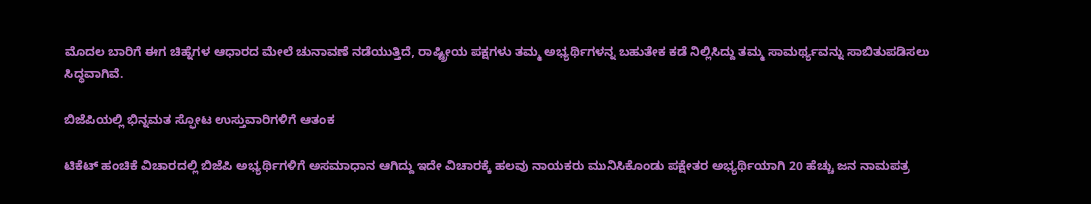ಮೊದಲ ಬಾರಿಗೆ ಈಗ ಚಿಹ್ನೆಗಳ ಆಧಾರದ ಮೇಲೆ ಚುನಾವಣೆ ನಡೆಯುತ್ತಿದೆ, ರಾಷ್ಟ್ರೀಯ ಪಕ್ಷಗಳು ತಮ್ಮ ಅಭ್ಯರ್ಥಿಗಳನ್ನ ಬಹುತೇಕ ಕಡೆ ನಿಲ್ಲಿಸಿದ್ದು ತಮ್ಮ ಸಾಮರ್ಥ್ಯವನ್ನು ಸಾಬಿತುಪಡಿಸಲು ಸಿದ್ಧವಾಗಿವೆ.

ಬಿಜೆಪಿಯಲ್ಲಿ ಭಿನ್ನಮತ ಸ್ಫೋಟ ಉಸ್ತುವಾರಿಗಳಿಗೆ ಆತಂಕ

ಟಿಕೆಟ್ ಹಂಚಿಕೆ ವಿಚಾರದಲ್ಲಿ ಬಿಜೆಪಿ ಅಭ್ಯರ್ಥಿಗಳಿಗೆ ಅಸಮಾಧಾನ ಆಗಿದ್ದು ಇದೇ ವಿಚಾರಕ್ಕೆ ಹಲವು ನಾಯಕರು ಮುನಿಸಿಕೊಂಡು ಪಕ್ಷೇತರ ಅಭ್ಯರ್ಥಿಯಾಗಿ 20 ಹೆಚ್ಚು ಜನ ನಾಮಪತ್ರ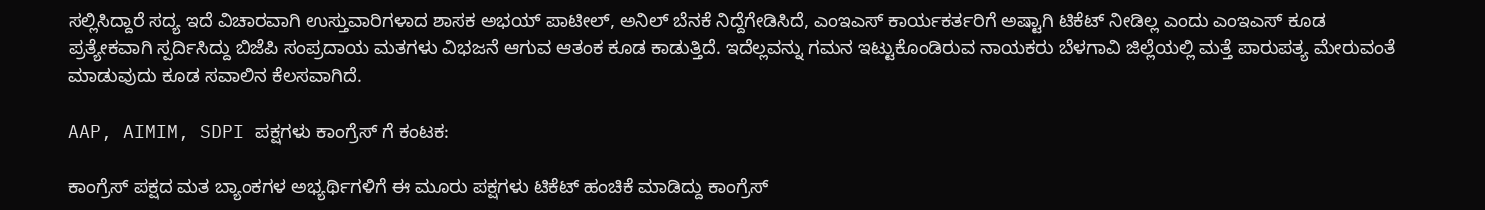ಸಲ್ಲಿಸಿದ್ದಾರೆ ಸದ್ಯ ಇದೆ ವಿಚಾರವಾಗಿ ಉಸ್ತುವಾರಿಗಳಾದ ಶಾಸಕ ಅಭಯ್ ಪಾಟೀಲ್, ಅನಿಲ್ ಬೆನಕೆ ನಿದ್ದೆಗೇಡಿಸಿದೆ, ಎಂಇಎಸ್ ಕಾರ್ಯಕರ್ತರಿಗೆ ಅಷ್ಟಾಗಿ ಟಿಕೆಟ್ ನೀಡಿಲ್ಲ ಎಂದು ಎಂಇಎಸ್ ಕೂಡ ಪ್ರತ್ಯೇಕವಾಗಿ ಸ್ಪರ್ದಿಸಿದ್ದು ಬಿಜೆಪಿ ಸಂಪ್ರದಾಯ ಮತಗಳು ವಿಭಜನೆ ಆಗುವ ಆತಂಕ ಕೂಡ ಕಾಡುತ್ತಿದೆ. ಇದೆಲ್ಲವನ್ನು ಗಮನ ಇಟ್ಟುಕೊಂಡಿರುವ ನಾಯಕರು ಬೆಳಗಾವಿ ಜಿಲ್ಲೆಯಲ್ಲಿ ಮತ್ತೆ ಪಾರುಪತ್ಯ ಮೇರುವಂತೆ ಮಾಡುವುದು ಕೂಡ ಸವಾಲಿನ ಕೆಲಸವಾಗಿದೆ.

AAP, AIMIM, SDPI ಪಕ್ಷಗಳು ಕಾಂಗ್ರೆಸ್ ಗೆ ಕಂಟಕ:

ಕಾಂಗ್ರೆಸ್ ಪಕ್ಷದ ಮತ ಬ್ಯಾಂಕಗಳ ಅಭ್ಯರ್ಥಿಗಳಿಗೆ ಈ ಮೂರು ಪಕ್ಷಗಳು ಟಿಕೆಟ್ ಹಂಚಿಕೆ ಮಾಡಿದ್ದು ಕಾಂಗ್ರೆಸ್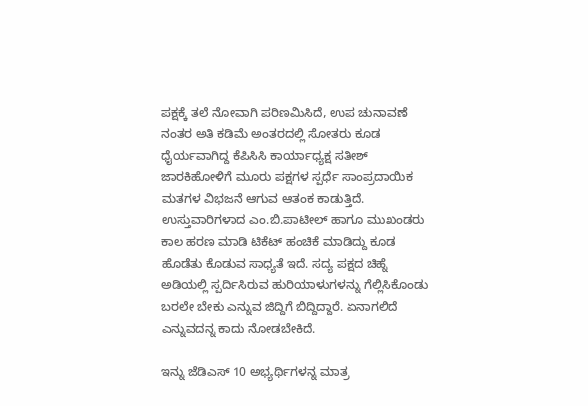ಪಕ್ಷಕ್ಕೆ ತಲೆ ನೋವಾಗಿ ಪರಿಣಮಿಸಿದೆ, ಉಪ ಚುನಾವಣೆ ನಂತರ ಅತಿ ಕಡಿಮೆ ಅಂತರದಲ್ಲಿ ಸೋತರು ಕೂಡ ಧೈರ್ಯವಾಗಿದ್ದ ಕೆಪಿಸಿಸಿ ಕಾರ್ಯಾಧ್ಯಕ್ಷ ಸತೀಶ್ ಜಾರಕಿಹೋಳಿಗೆ ಮೂರು ಪಕ್ಷಗಳ ಸ್ಪರ್ಧೆ ಸಾಂಪ್ರದಾಯಿಕ ಮತಗಳ ವಿಭಜನೆ ಆಗುವ ಆತಂಕ ಕಾಡುತ್ತಿದೆ. ಉಸ್ತುವಾರಿಗಳಾದ ಎಂ.ಬಿ.ಪಾಟೀಲ್ ಹಾಗೂ ಮುಖಂಡರು ಕಾಲ ಹರಣ ಮಾಡಿ ಟಿಕೆಟ್ ಹಂಚಿಕೆ ಮಾಡಿದ್ದು ಕೂಡ ಹೊಡೆತು ಕೊಡುವ ಸಾಧ್ಯತೆ ಇದೆ. ಸದ್ಯ ಪಕ್ಷದ ಚಿಹ್ನೆ ಅಡಿಯಲ್ಲಿ ಸ್ಪರ್ದಿಸಿರುವ ಹುರಿಯಾಳುಗಳನ್ನು ಗೆಲ್ಲಿಸಿಕೊಂಡು ಬರಲೇ ಬೇಕು ಎನ್ನುವ ಜಿದ್ದಿಗೆ ಬಿದ್ದಿದ್ದಾರೆ. ಏನಾಗಲಿದೆ ಎನ್ನುವದನ್ನ ಕಾದು ನೋಡಬೇಕಿದೆ.

ಇನ್ನು ಜೆಡಿಎಸ್ 10 ಅಭ್ಯರ್ಥಿಗಳನ್ನ ಮಾತ್ರ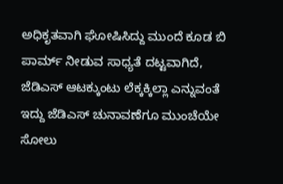ಅಧಿಕೃತವಾಗಿ ಘೋಷಿಸಿದ್ದು ಮುಂದೆ ಕೂಡ ಬಿ ಪಾರ್ಮ್ ನೀಡುವ ಸಾಧ್ಯತೆ ದಟ್ಟವಾಗಿದೆ, ಜೆಡಿಎಸ್ ಆಟಕ್ಕುಂಟು ಲೆಕ್ಕಕ್ಕಿಲ್ಲಾ ಎನ್ನುವಂತೆ ಇದ್ದು ಜೆಡಿಎಸ್ ಚುನಾವಣೆಗೂ ಮುಂಚೆಯೇ ಸೋಲು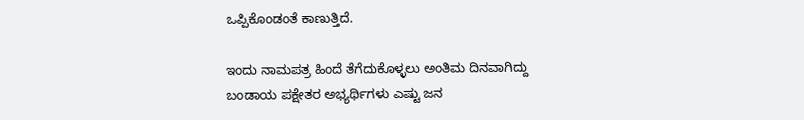ಒಪ್ಪಿಕೊಂಡಂತೆ ಕಾಣುತ್ತಿದೆ.

ಇಂದು ನಾಮಪತ್ರ ಹಿಂದೆ ತೆಗೆದುಕೊಳ್ಳಲು ಅಂತಿಮ ದಿನವಾಗಿದ್ದು ಬಂಡಾಯ ಪಕ್ಷೇತರ ಅಭ್ಯರ್ಥಿಗಳು ಎಷ್ಟು ಜನ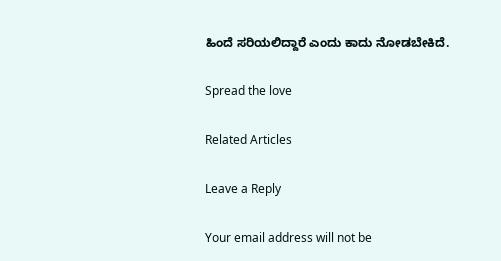ಹಿಂದೆ ಸರಿಯಲಿದ್ದಾರೆ ಎಂದು ಕಾದು ನೋಡಬೇಕಿದೆ.

Spread the love

Related Articles

Leave a Reply

Your email address will not be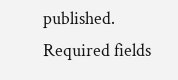published. Required fields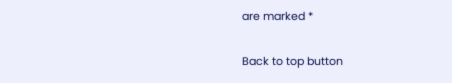are marked *

Back to top button